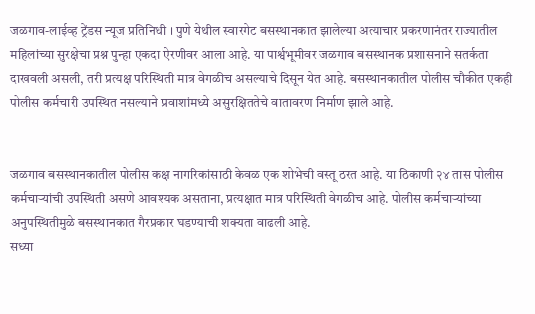जळगाव-लाईव्ह ट्रेंडस न्यूज प्रतिनिधी । पुणे येथील स्वारगेट बसस्थानकात झालेल्या अत्याचार प्रकरणानंतर राज्यातील महिलांच्या सुरक्षेचा प्रश्न पुन्हा एकदा ऐरणीवर आला आहे. या पार्श्वभूमीवर जळगाव बसस्थानक प्रशासनाने सतर्कता दाखवली असली, तरी प्रत्यक्ष परिस्थिती मात्र वेगळीच असल्याचे दिसून येत आहे. बसस्थानकातील पोलीस चौकीत एकही पोलीस कर्मचारी उपस्थित नसल्याने प्रवाशांमध्ये असुरक्षिततेचे वातावरण निर्माण झाले आहे.


जळगाव बसस्थानकातील पोलीस कक्ष नागरिकांसाठी केवळ एक शोभेची वस्तू ठरत आहे. या ठिकाणी २४ तास पोलीस कर्मचाऱ्यांची उपस्थिती असणे आवश्यक असताना, प्रत्यक्षात मात्र परिस्थिती वेगळीच आहे. पोलीस कर्मचाऱ्यांच्या अनुपस्थितीमुळे बसस्थानकात गैरप्रकार घडण्याची शक्यता वाढली आहे.
सध्या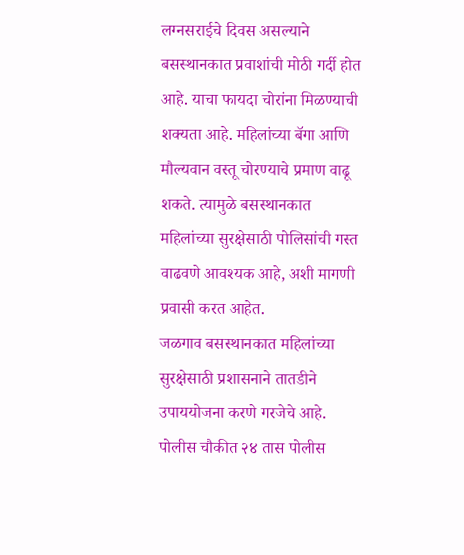लग्नसराईचे दिवस असल्याने बसस्थानकात प्रवाशांची मोठी गर्दी होत आहे. याचा फायदा चोरांना मिळण्याची शक्यता आहे. महिलांच्या बॅगा आणि मौल्यवान वस्तू चोरण्याचे प्रमाण वाढू शकते. त्यामुळे बसस्थानकात महिलांच्या सुरक्षेसाठी पोलिसांची गस्त वाढवणे आवश्यक आहे, अशी मागणी प्रवासी करत आहेत.
जळगाव बसस्थानकात महिलांच्या सुरक्षेसाठी प्रशासनाने तातडीने उपाययोजना करणे गरजेचे आहे. पोलीस चौकीत २४ तास पोलीस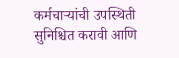कर्मचाऱ्यांची उपस्थिती सुनिश्चित करावी आणि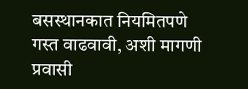बसस्थानकात नियमितपणे गस्त वाढवावी, अशी मागणी प्रवासी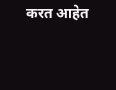करत आहेत